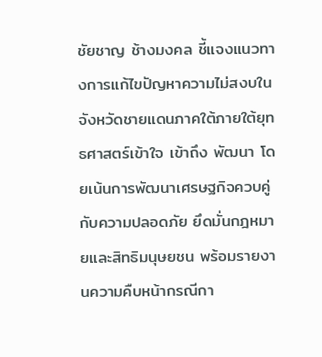ชัยชาญ ช้างมงคล ชี้แจงแนวทางการแก้ไขปัญหาความไม่สงบในจังหวัดชายแดนภาคใต้ภายใต้ยุทธศาสตร์เข้าใจ เข้าถึง พัฒนา โดยเน้นการพัฒนาเศรษฐกิจควบคู่กับความปลอดภัย ยึดมั่นกฎหมายและสิทธิมนุษยชน พร้อมรายงานความคืบหน้ากรณีกา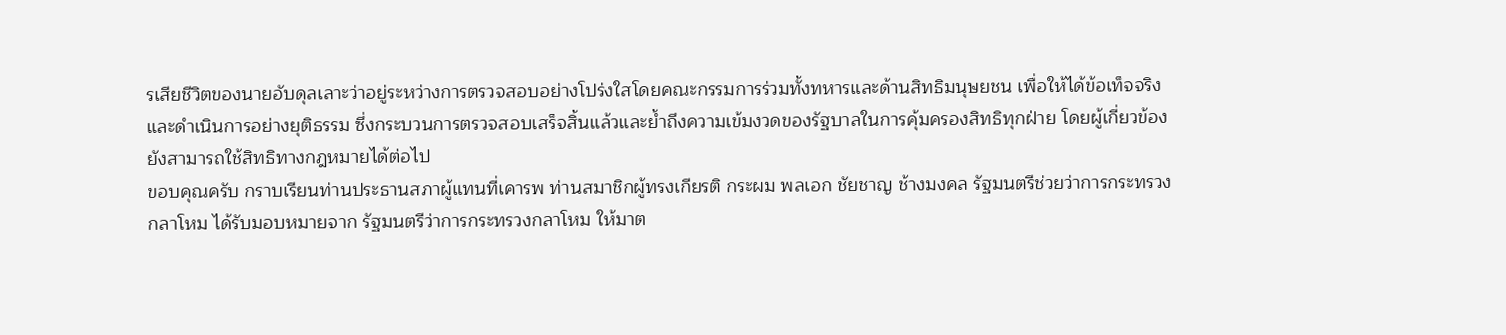รเสียชีวิตของนายอับดุลเลาะว่าอยู่ระหว่างการตรวจสอบอย่างโปร่งใสโดยคณะกรรมการร่วมทั้งทหารและด้านสิทธิมนุษยชน เพื่อให้ได้ข้อเท็จจริงและดำเนินการอย่างยุติธรรม ซึ่งกระบวนการตรวจสอบเสร็จสิ้นแล้วและย้ำถึงความเข้มงวดของรัฐบาลในการคุ้มครองสิทธิทุกฝ่าย โดยผู้เกี่ยวข้องยังสามารถใช้สิทธิทางกฎหมายได้ต่อไป
ขอบคุณครับ กราบเรียนท่านประธานสภาผู้แทนที่เคารพ ท่านสมาชิกผู้ทรงเกียรติ กระผม พลเอก ชัยชาญ ช้างมงคล รัฐมนตรีช่วยว่าการกระทรวงกลาโหม ได้รับมอบหมายจาก รัฐมนตรีว่าการกระทรวงกลาโหม ให้มาต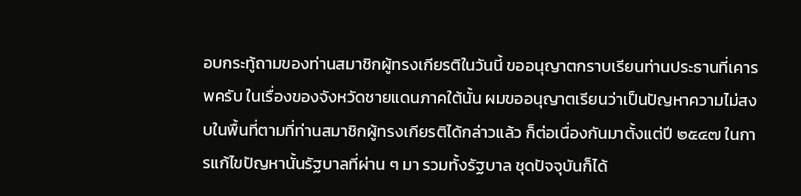อบกระทู้ถามของท่านสมาชิกผู้ทรงเกียรติในวันนี้ ขออนุญาตกราบเรียนท่านประธานที่เคารพครับ ในเรื่องของจังหวัดชายแดนภาคใต้นั้น ผมขออนุญาตเรียนว่าเป็นปัญหาความไม่สงบในพื้นที่ตามที่ท่านสมาชิกผู้ทรงเกียรติได้กล่าวแล้ว ก็ต่อเนื่องกันมาตั้งแต่ปี ๒๕๔๗ ในการแก้ไขปัญหานั้นรัฐบาลที่ผ่าน ๆ มา รวมทั้งรัฐบาล ชุดปัจจุบันก็ได้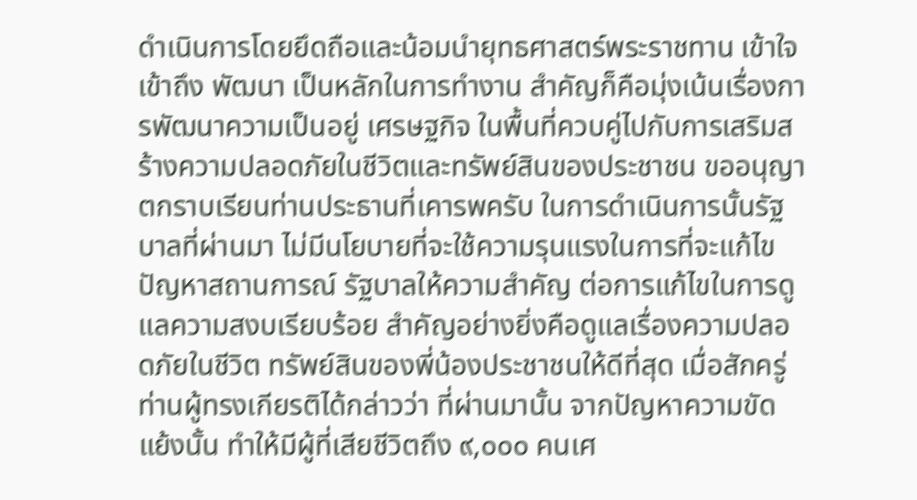ดำเนินการโดยยึดถือและน้อมนำยุทธศาสตร์พระราชทาน เข้าใจ เข้าถึง พัฒนา เป็นหลักในการทำงาน สำคัญก็คือมุ่งเน้นเรื่องการพัฒนาความเป็นอยู่ เศรษฐกิจ ในพื้นที่ควบคู่ไปกับการเสริมสร้างความปลอดภัยในชีวิตและทรัพย์สินของประชาชน ขออนุญาตกราบเรียนท่านประธานที่เคารพครับ ในการดำเนินการนั้นรัฐบาลที่ผ่านมา ไม่มีนโยบายที่จะใช้ความรุนแรงในการที่จะแก้ไขปัญหาสถานการณ์ รัฐบาลให้ความสำคัญ ต่อการแก้ไขในการดูแลความสงบเรียบร้อย สำคัญอย่างยิ่งคือดูแลเรื่องความปลอดภัยในชีวิต ทรัพย์สินของพี่น้องประชาชนให้ดีที่สุด เมื่อสักครู่ท่านผู้ทรงเกียรติได้กล่าวว่า ที่ผ่านมานั้น จากปัญหาความขัดแย้งนั้น ทำให้มีผู้ที่เสียชีวิตถึง ๙,๐๐๐ คนเศ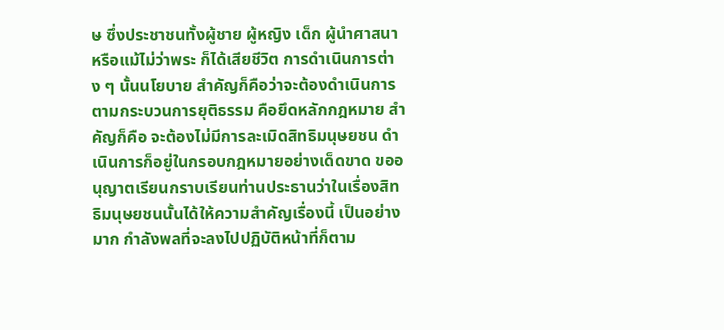ษ ซึ่งประชาชนทั้งผู้ชาย ผู้หญิง เด็ก ผู้นำศาสนา หรือแม้ไม่ว่าพระ ก็ได้เสียชีวิต การดำเนินการต่าง ๆ นั้นนโยบาย สำคัญก็คือว่าจะต้องดำเนินการตามกระบวนการยุติธรรม คือยึดหลักกฎหมาย สำคัญก็คือ จะต้องไม่มีการละเมิดสิทธิมนุษยชน ดำเนินการก็อยู่ในกรอบกฎหมายอย่างเด็ดขาด ขออนุญาตเรียนกราบเรียนท่านประธานว่าในเรื่องสิทธิมนุษยชนนั้นได้ให้ความสำคัญเรื่องนี้ เป็นอย่างมาก กำลังพลที่จะลงไปปฏิบัติหน้าที่ก็ตาม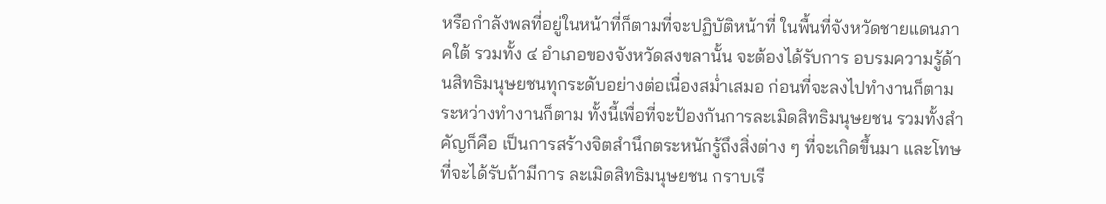หรือกำลังพลที่อยู่ในหน้าที่ก็ตามที่จะปฏิบัติหน้าที่ ในพื้นที่จังหวัดชายแดนภาคใต้ รวมทั้ง ๔ อำเภอของจังหวัดสงขลานั้น จะต้องได้รับการ อบรมความรู้ด้านสิทธิมนุษยชนทุกระดับอย่างต่อเนื่องสม่ำเสมอ ก่อนที่จะลงไปทำงานก็ตาม ระหว่างทำงานก็ตาม ทั้งนี้เพื่อที่จะป้องกันการละเมิดสิทธิมนุษยชน รวมทั้งสำคัญก็คือ เป็นการสร้างจิตสำนึกตระหนักรู้ถึงสิ่งต่าง ๆ ที่จะเกิดขึ้นมา และโทษที่จะได้รับถ้ามีการ ละเมิดสิทธิมนุษยชน กราบเรี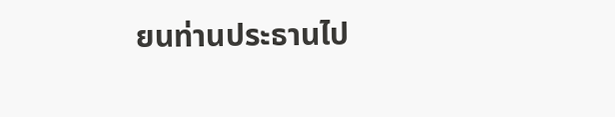ยนท่านประธานไป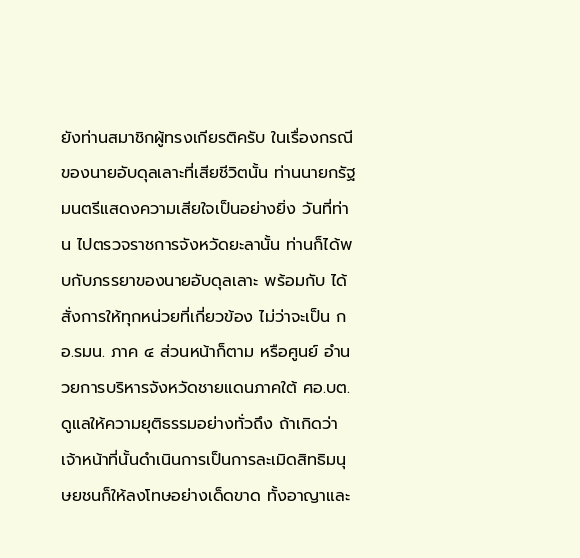ยังท่านสมาชิกผู้ทรงเกียรติครับ ในเรื่องกรณี ของนายอับดุลเลาะที่เสียชีวิตนั้น ท่านนายกรัฐมนตรีแสดงความเสียใจเป็นอย่างยิ่ง วันที่ท่าน ไปตรวจราชการจังหวัดยะลานั้น ท่านก็ได้พบกับภรรยาของนายอับดุลเลาะ พร้อมกับ ได้สั่งการให้ทุกหน่วยที่เกี่ยวข้อง ไม่ว่าจะเป็น กอ.รมน. ภาค ๔ ส่วนหน้าก็ตาม หรือศูนย์ อำนวยการบริหารจังหวัดชายแดนภาคใต้ ศอ.บต. ดูแลให้ความยุติธรรมอย่างทั่วถึง ถ้าเกิดว่าเจ้าหน้าที่นั้นดำเนินการเป็นการละเมิดสิทธิมนุษยชนก็ให้ลงโทษอย่างเด็ดขาด ทั้งอาญาและ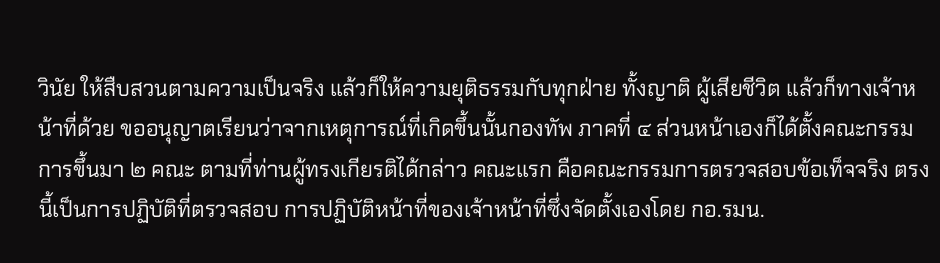วินัย ให้สืบสวนตามความเป็นจริง แล้วก็ให้ความยุติธรรมกับทุกฝ่าย ทั้งญาติ ผู้เสียชีวิต แล้วก็ทางเจ้าหน้าที่ด้วย ขออนุญาตเรียนว่าจากเหตุการณ์ที่เกิดขึ้นนั้นกองทัพ ภาคที่ ๔ ส่วนหน้าเองก็ได้ตั้งคณะกรรมการขึ้นมา ๒ คณะ ตามที่ท่านผู้ทรงเกียรติได้กล่าว คณะแรก คือคณะกรรมการตรวจสอบข้อเท็จจริง ตรงนี้เป็นการปฏิบัติที่ตรวจสอบ การปฏิบัติหน้าที่ของเจ้าหน้าที่ซึ่งจัดตั้งเองโดย กอ.รมน.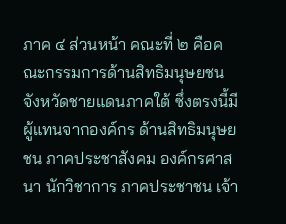ภาค ๔ ส่วนหน้า คณะที่ ๒ คือคณะกรรมการด้านสิทธิมนุษยชนจังหวัดชายแดนภาคใต้ ซึ่งตรงนี้มีผู้แทนจากองค์กร ด้านสิทธิมนุษยชน ภาคประชาสังคม องค์กรศาสนา นักวิชาการ ภาคประชาชน เจ้า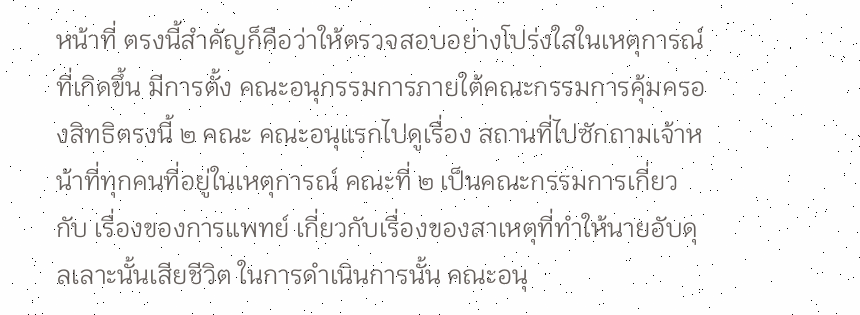หน้าที่ ตรงนี้สำคัญก็คือว่าให้ตรวจสอบอย่างโปร่งใสในเหตุการณ์ที่เกิดขึ้น มีการตั้ง คณะอนุกรรมการภายใต้คณะกรรมการคุ้มครองสิทธิตรงนี้ ๒ คณะ คณะอนุแรกไปดูเรื่อง สถานที่ไปซักถามเจ้าหน้าที่ทุกคนที่อยู่ในเหตุการณ์ คณะที่ ๒ เป็นคณะกรรมการเกี่ยวกับ เรื่องของการแพทย์ เกี่ยวกับเรื่องของสาเหตุที่ทำให้นายอับดุลเลาะนั้นเสียชีวิต ในการดำเนินการนั้น คณะอนุ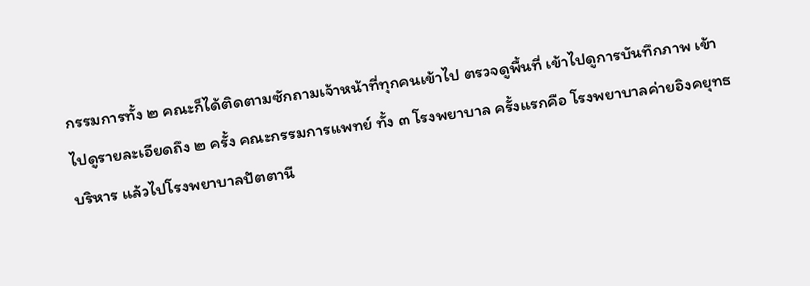กรรมการทั้ง ๒ คณะก็ได้ติดตามซักถามเจ้าหน้าที่ทุกคนเข้าไป ตรวจดูพื้นที่ เข้าไปดูการบันทึกภาพ เข้าไปดูรายละเอียดถึง ๒ ครั้ง คณะกรรมการแพทย์ ทั้ง ๓ โรงพยาบาล ครั้งแรกคือ โรงพยาบาลค่ายอิงคยุทธบริหาร แล้วไปโรงพยาบาลปัตตานี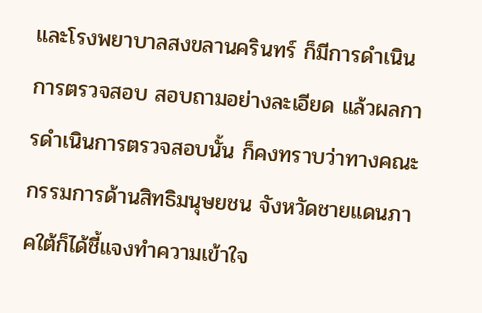และโรงพยาบาลสงขลานครินทร์ ก็มีการดำเนินการตรวจสอบ สอบถามอย่างละเอียด แล้วผลการดำเนินการตรวจสอบนั้น ก็คงทราบว่าทางคณะกรรมการด้านสิทธิมนุษยชน จังหวัดชายแดนภาคใต้ก็ได้ชี้แจงทำความเข้าใจ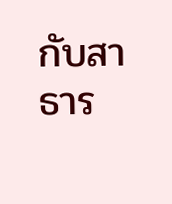กับสาธาร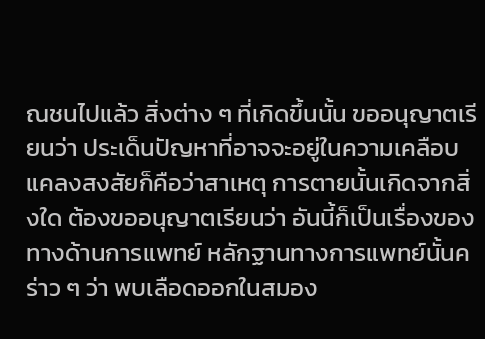ณชนไปแล้ว สิ่งต่าง ๆ ที่เกิดขึ้นนั้น ขออนุญาตเรียนว่า ประเด็นปัญหาที่อาจจะอยู่ในความเคลือบแคลงสงสัยก็คือว่าสาเหตุ การตายนั้นเกิดจากสิ่งใด ต้องขออนุญาตเรียนว่า อันนี้ก็เป็นเรื่องของทางด้านการแพทย์ หลักฐานทางการแพทย์นั้นคร่าว ๆ ว่า พบเลือดออกในสมอง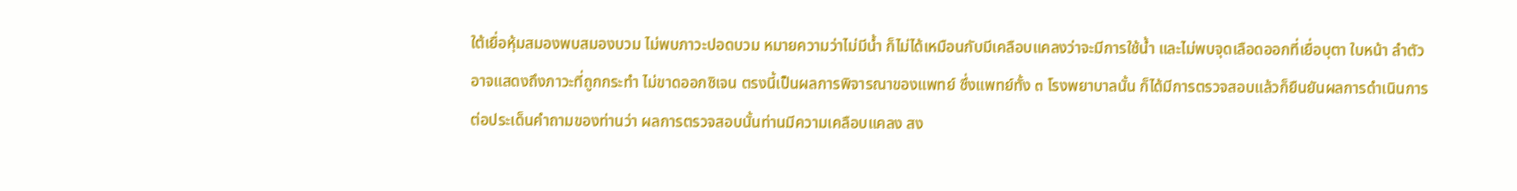ใต้เยื่อหุ้มสมองพบสมองบวม ไม่พบภาวะปอดบวม หมายความว่าไม่มีน้ำ ก็ไม่ได้เหมือนกับมีเคลือบแคลงว่าจะมีการใช้น้ำ และไม่พบจุดเลือดออกที่เยื่อบุตา ใบหน้า ลำตัว อาจแสดงถึงภาวะที่ถูกกระทำ ไม่ขาดออกซิเจน ตรงนี้เป็นผลการพิจารณาของแพทย์ ซึ่งแพทย์ทั้ง ๓ โรงพยาบาลนั้น ก็ได้มีการตรวจสอบแล้วก็ยืนยันผลการดำเนินการ
ต่อประเด็นคำถามของท่านว่า ผลการตรวจสอบนั้นท่านมีความเคลือบแคลง สง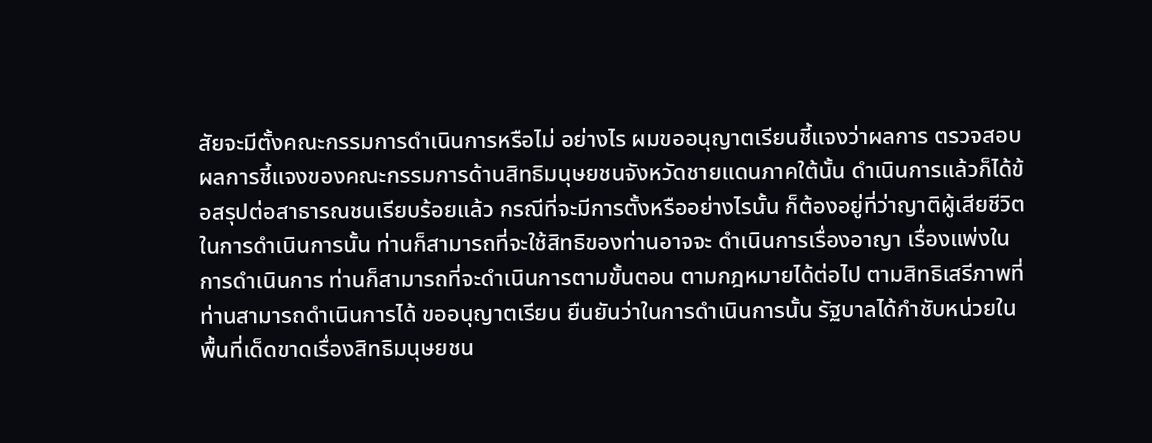สัยจะมีตั้งคณะกรรมการดำเนินการหรือไม่ อย่างไร ผมขออนุญาตเรียนชี้แจงว่าผลการ ตรวจสอบ ผลการชี้แจงของคณะกรรมการด้านสิทธิมนุษยชนจังหวัดชายแดนภาคใต้นั้น ดำเนินการแล้วก็ได้ข้อสรุปต่อสาธารณชนเรียบร้อยแล้ว กรณีที่จะมีการตั้งหรืออย่างไรนั้น ก็ต้องอยู่ที่ว่าญาติผู้เสียชีวิตในการดำเนินการนั้น ท่านก็สามารถที่จะใช้สิทธิของท่านอาจจะ ดำเนินการเรื่องอาญา เรื่องแพ่งในการดำเนินการ ท่านก็สามารถที่จะดำเนินการตามขั้นตอน ตามกฎหมายได้ต่อไป ตามสิทธิเสรีภาพที่ท่านสามารถดำเนินการได้ ขออนุญาตเรียน ยืนยันว่าในการดำเนินการนั้น รัฐบาลได้กำชับหน่วยในพื้นที่เด็ดขาดเรื่องสิทธิมนุษยชน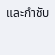และกำชับ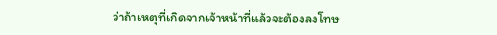ว่าถ้าเหตุที่เกิดจากเจ้าหน้าที่แล้วจะต้องลงโทษ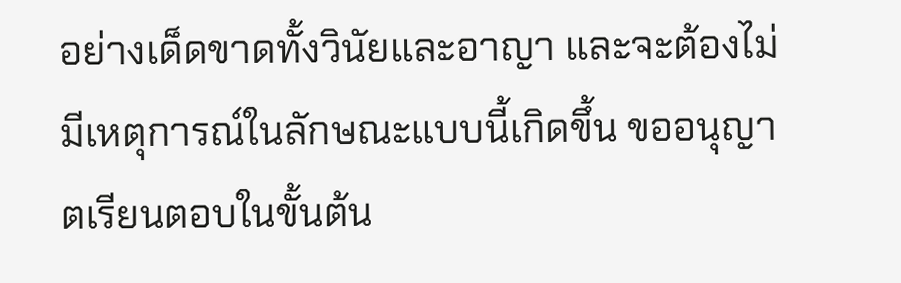อย่างเด็ดขาดทั้งวินัยและอาญา และจะต้องไม่มีเหตุการณ์ในลักษณะแบบนี้เกิดขึ้น ขออนุญาตเรียนตอบในขั้นต้น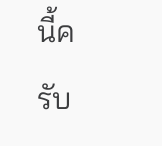นี้ครับ